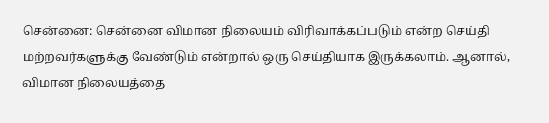சென்னை: சென்னை விமான நிலையம் விரிவாக்கப்படும் என்ற செய்தி மற்றவர்களுக்கு வேண்டும் என்றால் ஒரு செய்தியாக இருக்கலாம். ஆனால், விமான நிலையத்தை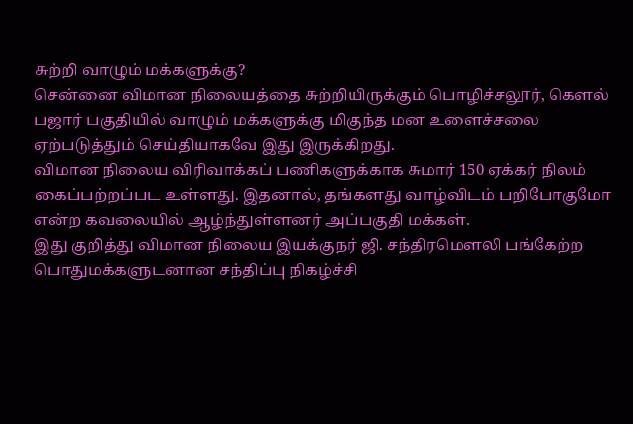சுற்றி வாழும் மக்களுக்கு?
சென்னை விமான நிலையத்தை சுற்றியிருக்கும் பொழிச்சலூர், கௌல் பஜார் பகுதியில் வாழும் மக்களுக்கு மிகுந்த மன உளைச்சலை ஏற்படுத்தும் செய்தியாகவே இது இருக்கிறது.
விமான நிலைய விரிவாக்கப் பணிகளுக்காக சுமார் 150 ஏக்கர் நிலம் கைப்பற்றப்பட உள்ளது. இதனால், தங்களது வாழ்விடம் பறிபோகுமோ என்ற கவலையில் ஆழ்ந்துள்ளனர் அப்பகுதி மக்கள்.
இது குறித்து விமான நிலைய இயக்குநர் ஜி. சந்திரமௌலி பங்கேற்ற பொதுமக்களுடனான சந்திப்பு நிகழ்ச்சி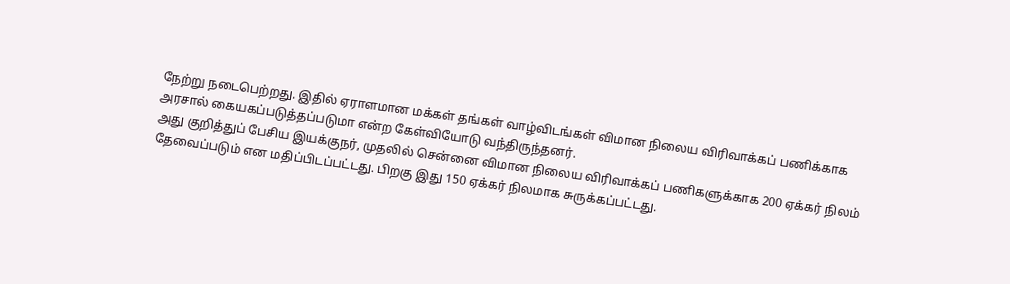நேற்று நடைபெற்றது. இதில் ஏராளமான மக்கள் தங்கள் வாழ்விடங்கள் விமான நிலைய விரிவாக்கப் பணிக்காக அரசால் கையகப்படுத்தப்படுமா என்ற கேள்வியோடு வந்திருந்தனர்.
அது குறித்துப் பேசிய இயக்குநர், முதலில் சென்னை விமான நிலைய விரிவாக்கப் பணிகளுக்காக 200 ஏக்கர் நிலம் தேவைப்படும் என மதிப்பிடப்பட்டது. பிறகு இது 150 ஏக்கர் நிலமாக சுருக்கப்பட்டது.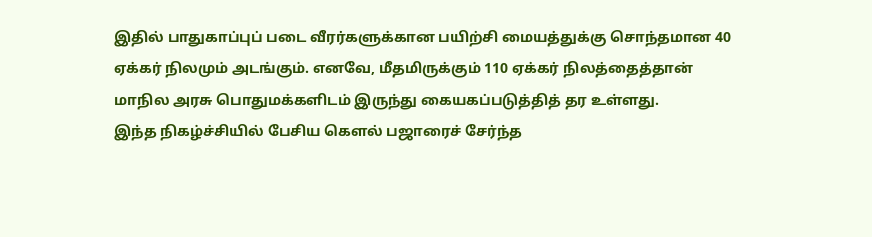இதில் பாதுகாப்புப் படை வீரர்களுக்கான பயிற்சி மையத்துக்கு சொந்தமான 40 ஏக்கர் நிலமும் அடங்கும். எனவே, மீதமிருக்கும் 110 ஏக்கர் நிலத்தைத்தான் மாநில அரசு பொதுமக்களிடம் இருந்து கையகப்படுத்தித் தர உள்ளது.
இந்த நிகழ்ச்சியில் பேசிய கௌல் பஜாரைச் சேர்ந்த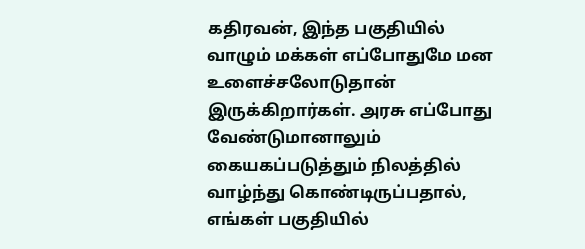கதிரவன், இந்த பகுதியில் வாழும் மக்கள் எப்போதுமே மன உளைச்சலோடுதான் இருக்கிறார்கள். அரசு எப்போது வேண்டுமானாலும் கையகப்படுத்தும் நிலத்தில் வாழ்ந்து கொண்டிருப்பதால், எங்கள் பகுதியில்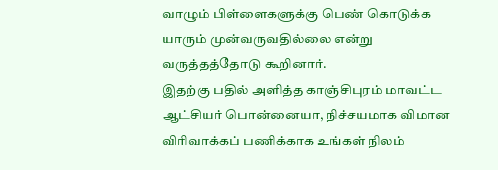வாழும் பிள்ளைகளுக்கு பெண் கொடுக்க யாரும் முன்வருவதில்லை என்று வருத்தத்தோடு கூறினார்.
இதற்கு பதில் அளித்த காஞ்சிபுரம் மாவட்ட ஆட்சியர் பொன்னையா, நிச்சயமாக விமான விரிவாக்கப் பணிக்காக உங்கள் நிலம்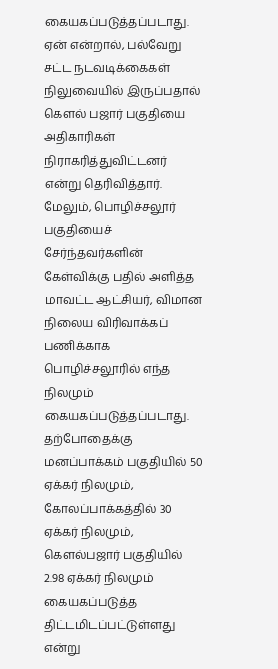கையகப்படுத்தப்படாது. ஏன் என்றால், பல்வேறு சட்ட நடவடிக்கைகள் நிலுவையில் இருப்பதால் கௌல் பஜார் பகுதியை அதிகாரிகள் நிராகரித்துவிட்டனர் என்று தெரிவித்தார்.
மேலும், பொழிச்சலூர் பகுதியைச் சேர்ந்தவர்களின் கேள்விக்கு பதில் அளித்த மாவட்ட ஆட்சியர், விமான நிலைய விரிவாக்கப் பணிக்காக பொழிச்சலூரில் எந்த நிலமும் கையகப்படுத்தப்படாது. தற்போதைக்கு மனப்பாக்கம் பகுதியில் 50 ஏக்கர் நிலமும், கோலப்பாக்கத்தில் 30 ஏக்கர் நிலமும், கௌல்பஜார் பகுதியில் 2.98 ஏக்கர் நிலமும் கையகப்படுத்த திட்டமிடப்பட்டுள்ளது என்று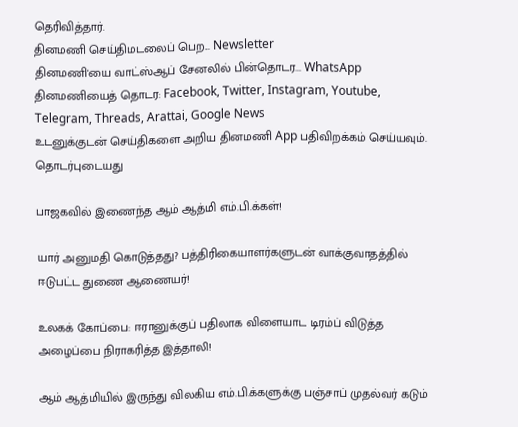தெரிவித்தார்.
தினமணி செய்திமடலைப் பெற... Newsletter
தினமணி'யை வாட்ஸ்ஆப் சேனலில் பின்தொடர... WhatsApp
தினமணியைத் தொடர: Facebook, Twitter, Instagram, Youtube, Telegram, Threads, Arattai, Google News
உடனுக்குடன் செய்திகளை அறிய தினமணி App பதிவிறக்கம் செய்யவும்.
தொடர்புடையது

பாஜகவில் இணைந்த ஆம் ஆத்மி எம்.பி.க்கள்!

யார் அனுமதி கொடுத்தது? பத்திரிகையாளர்களுடன் வாக்குவாதத்தில் ஈடுபட்ட துணை ஆணையர்!

உலகக் கோப்பை: ஈரானுக்குப் பதிலாக விளையாட டிரம்ப் விடுத்த அழைப்பை நிராகரித்த இத்தாலி!

ஆம் ஆத்மியில் இருந்து விலகிய எம்.பி.க்களுக்கு பஞ்சாப் முதல்வர் கடும்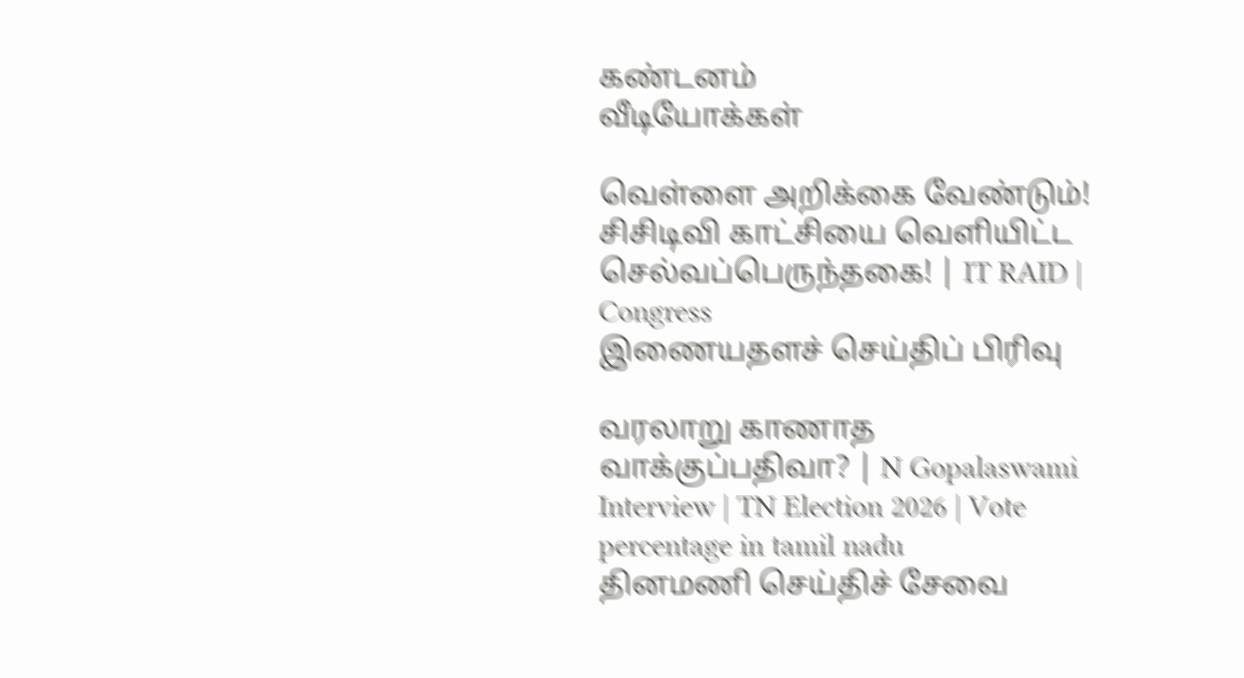கண்டனம்
வீடியோக்கள்

வெள்ளை அறிக்கை வேண்டும்! சிசிடிவி காட்சியை வெளியிட்ட செல்வப்பெருந்தகை! | IT RAID | Congress
இணையதளச் செய்திப் பிரிவு

வரலாறு காணாத வாக்குப்பதிவா? | N Gopalaswami Interview | TN Election 2026 | Vote percentage in tamil nadu
தினமணி செய்திச் சேவை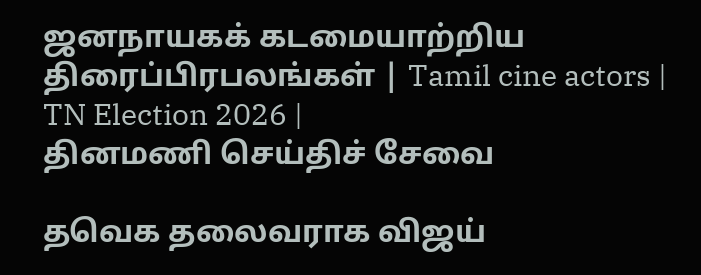ஜனநாயகக் கடமையாற்றிய திரைப்பிரபலங்கள் | Tamil cine actors | TN Election 2026 |
தினமணி செய்திச் சேவை

தவெக தலைவராக விஜய்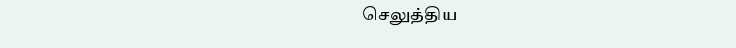செலுத்திய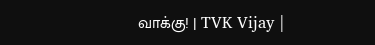வாக்கு! | TVK Vijay |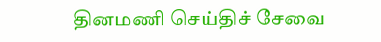தினமணி செய்திச் சேவை